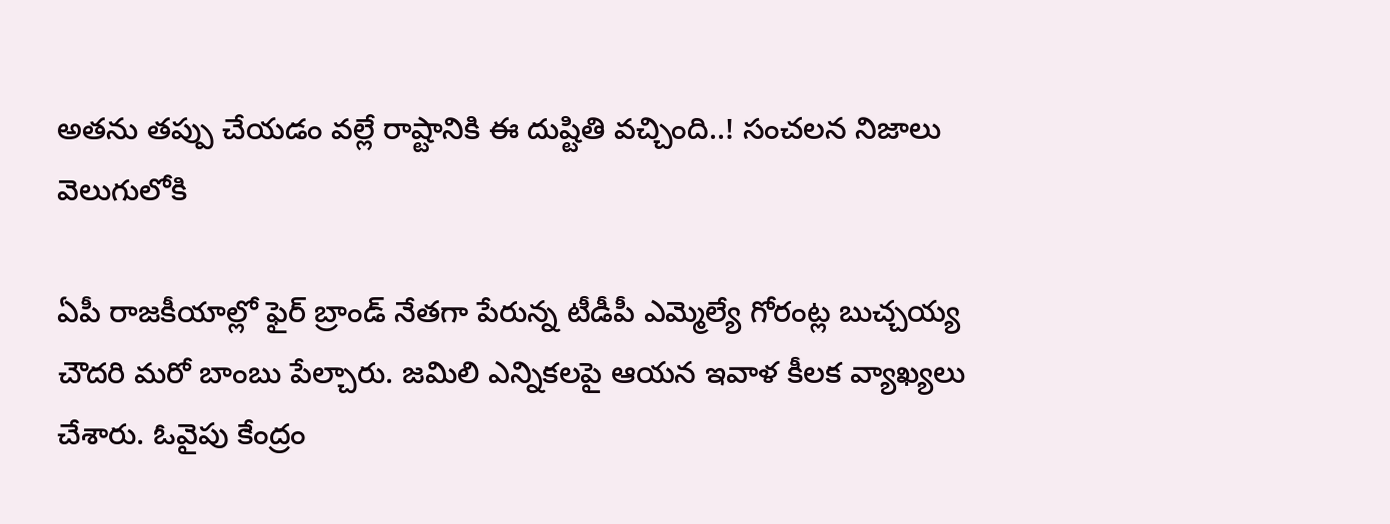అతను తప్పు చేయడం వల్లే రాష్టానికి ఈ దుష్టితి వచ్చింది..! సంచలన నిజాలు వెలుగులోకి

ఏపీ రాజకీయాల్లో ఫైర్ బ్రాండ్ నేతగా పేరున్న టీడీపీ ఎమ్మెల్యే గోరంట్ల బుచ్చయ్య చౌదరి మరో బాంబు పేల్చారు. జమిలి ఎన్నికలపై ఆయన ఇవాళ కీలక వ్యాఖ్యలు చేశారు. ఓవైపు కేంద్రం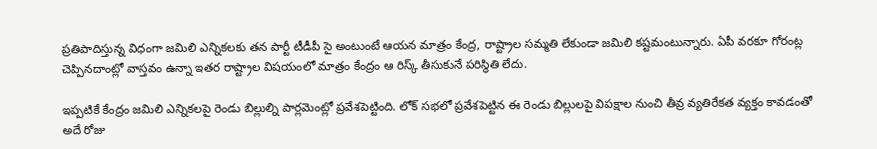ప్రతిపాదిస్తున్న విధంగా జమిలి ఎన్నికలకు తన పార్టీ టీడీపీ సై అంటుంటే ఆయన మాత్రం కేంద్ర, రాష్ట్రాల సమ్మతి లేకుండా జమిలి కష్టమంటున్నారు. ఏపీ వరకూ గోరంట్ల చెప్పినదాంట్లో వాస్తవం ఉన్నా ఇతర రాష్ట్రాల విషయంలో మాత్రం కేంద్రం ఆ రిస్క్ తీసుకునే పరిస్ధితి లేదు.

ఇప్పటికే కేంద్రం జమిలి ఎన్నికలపై రెండు బిల్లుల్ని పార్లమెంట్లో ప్రవేశపెట్టింది. లోక్ సభలో ప్రవేశపెట్టిన ఈ రెండు బిల్లులపై విపక్షాల నుంచి తీవ్ర వ్యతిరేకత వ్యక్తం కావడంతో అదే రోజు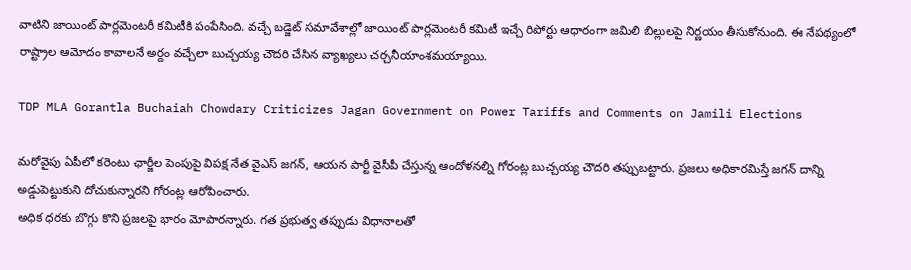వాటిని జాయింట్ పార్లమెంటరీ కమిటీకి పంపేసింది. వచ్చే బడ్జెట్ సమావేశాల్లో జాయింట్ పార్లమెంటరీ కమిటీ ఇచ్చే రిపోర్టు ఆధారంగా జమిలి బిల్లులపై నిర్ణయం తీసుకోనుంది. ఈ నేపథ్యంలో రాష్ట్రాల ఆమోదం కావాలనే అర్దం వచ్చేలా బుచ్చయ్య చౌదరి చేసిన వ్యాఖ్యలు చర్చనీయాంశమయ్యాయి.

TDP MLA Gorantla Buchaiah Chowdary Criticizes Jagan Government on Power Tariffs and Comments on Jamili Elections

మరోవైపు ఏపీలో కరెంటు ఛార్జీల పెంపుపై విపక్ష నేత వైఎస్ జగన్, ఆయన పార్టీ వైసీపీ చేస్తున్న ఆందోళనల్ని గోరంట్ల బుచ్చయ్య చౌదరి తప్పుబట్టారు. ప్రజలు అధికారమిస్తే జగన్‌ దాన్ని అడ్డుపెట్టుకుని దోచుకున్నారని గోరంట్ల ఆరోపించారు.
అధిక ధరకు బొగ్గు కొని ప్రజలపై భారం మోపారన్నారు. గత ప్రభుత్వ తప్పుడు విధానాలతో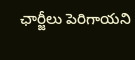ఛార్జీలు పెరిగాయని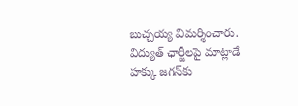బుచ్చయ్య విమర్శించారు. విద్యుత్ ఛార్జీలపై మాట్లాడే హక్కు జగన్‌కు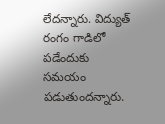లేదన్నారు. విద్యుత్ రంగం గాడిలో పడేందుకు సమయం పడుతుందన్నారు.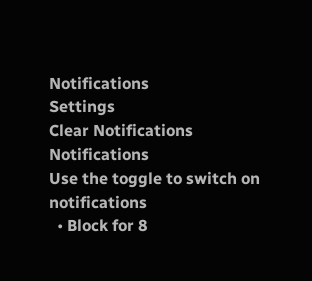Notifications
Settings
Clear Notifications
Notifications
Use the toggle to switch on notifications
  • Block for 8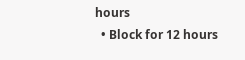hours
  • Block for 12 hours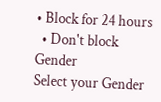• Block for 24 hours
  • Don't block
Gender
Select your Gender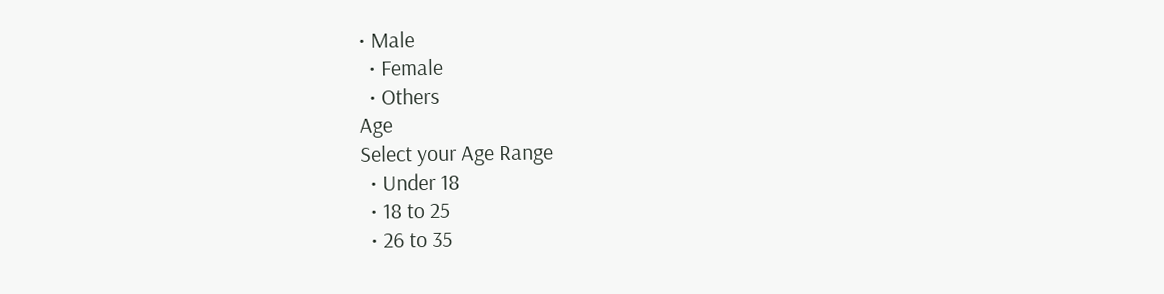• Male
  • Female
  • Others
Age
Select your Age Range
  • Under 18
  • 18 to 25
  • 26 to 35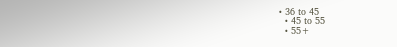• 36 to 45
  • 45 to 55
  • 55+